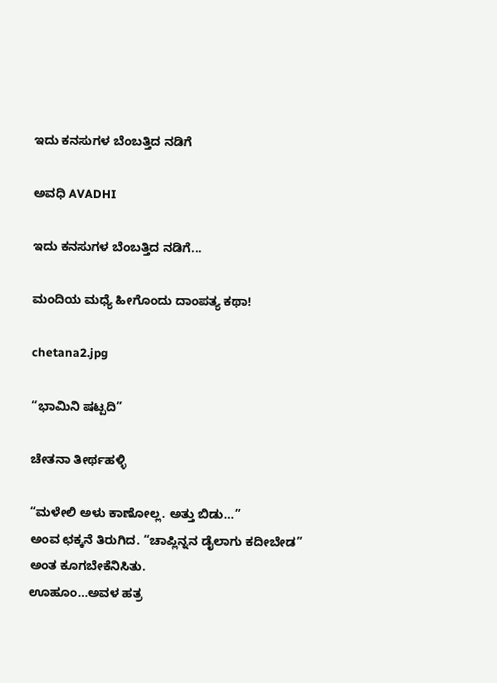ಇದು ಕನಸುಗಳ ಬೆಂಬತ್ತಿದ ನಡಿಗೆ‍

ಅವಧಿ AVADHI

ಇದು ಕನಸುಗಳ ಬೆಂಬತ್ತಿದ ನಡಿಗೆ...

ಮಂದಿಯ ಮಧ್ಯೆ ಹೀಗೊಂದು ದಾಂಪತ್ಯ ಕಥಾ!

chetana2.jpg

“ಭಾಮಿನಿ ಷಟ್ಪದಿ”

ಚೇತನಾ ತೀರ್ಥಹಳ್ಳಿ

“ಮಳೇಲಿ ಅಳು ಕಾಣೋಲ್ಲ. ಅತ್ತು ಬಿಡು…”
ಅಂವ ಛಕ್ಕನೆ ತಿರುಗಿದ. “ಚಾಪ್ಲಿನ್ನನ ಡೈಲಾಗು ಕದೀಬೇಡ” ಅಂತ ಕೂಗಬೇಕೆನಿಸಿತು.
ಊಹೂಂ…ಅವಳ ಹತ್ರ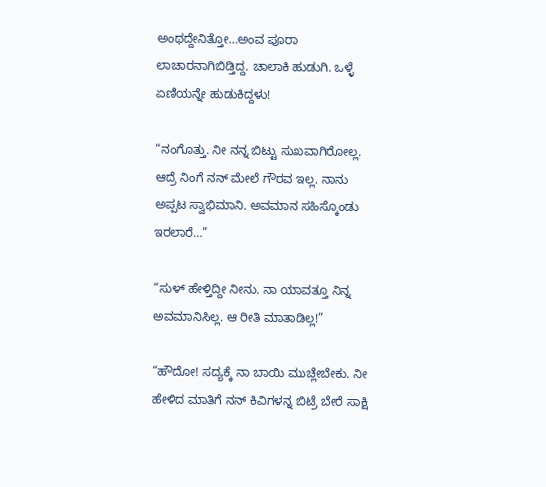ಅಂಥದ್ದೇನಿತ್ತೋ…ಅಂವ ಪೂರಾ ಲಾಚಾರನಾಗಿಬಿಡ್ತಿದ್ದ. ಚಾಲಾಕಿ ಹುಡುಗಿ. ಒಳ್ಳೆ ಏಣಿಯನ್ನೇ ಹುಡುಕಿದ್ದಳು!

“ನಂಗೊತ್ತು. ನೀ ನನ್ನ ಬಿಟ್ಟು ಸುಖವಾಗಿರೋಲ್ಲ. ಆದ್ರೆ ನಿಂಗೆ ನನ್ ಮೇಲೆ ಗೌರವ ಇಲ್ಲ. ನಾನು ಅಪ್ಪಟ ಸ್ವಾಭಿಮಾನಿ. ಅವಮಾನ ಸಹಿಸ್ಕೊಂಡು ಇರಲಾರೆ…”

“ಸುಳ್ ಹೇಳ್ತಿದ್ದೀ ನೀನು. ನಾ ಯಾವತ್ತೂ ನಿನ್ನ ಅವಮಾನಿಸಿಲ್ಲ. ಆ ರೀತಿ ಮಾತಾಡಿಲ್ಲ!”

“ಹೌದೋ! ಸದ್ಯಕ್ಕೆ ನಾ ಬಾಯಿ ಮುಚ್ಲೇಬೇಕು. ನೀ ಹೇಳಿದ ಮಾತಿಗೆ ನನ್ ಕಿವಿಗಳನ್ನ ಬಿಟ್ರೆ ಬೇರೆ ಸಾಕ್ಷಿ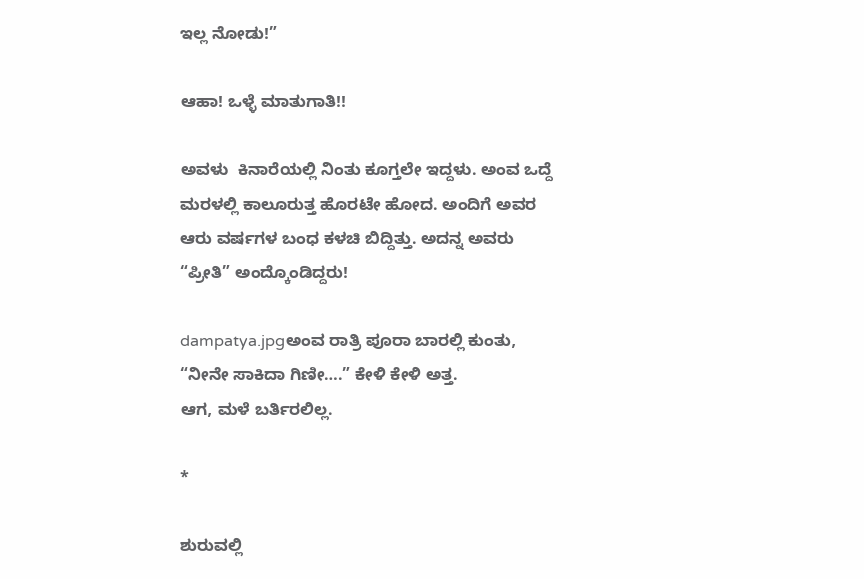ಇಲ್ಲ ನೋಡು!”

ಆಹಾ! ಒಳ್ಳೆ ಮಾತುಗಾತಿ!!

ಅವಳು  ಕಿನಾರೆಯಲ್ಲಿ ನಿಂತು ಕೂಗ್ತಲೇ ಇದ್ದಳು. ಅಂವ ಒದ್ದೆ ಮರಳಲ್ಲಿ ಕಾಲೂರುತ್ತ ಹೊರಟೇ ಹೋದ. ಅಂದಿಗೆ ಅವರ ಆರು ವರ್ಷಗಳ ಬಂಧ ಕಳಚಿ ಬಿದ್ದಿತ್ತು. ಅದನ್ನ ಅವರು “ಪ್ರೀತಿ” ಅಂದ್ಕೊಂಡಿದ್ದರು!

dampatya.jpgಅಂವ ರಾತ್ರಿ ಪೂರಾ ಬಾರಲ್ಲಿ ಕುಂತು, “ನೀನೇ ಸಾಕಿದಾ ಗಿಣೀ….” ಕೇಳಿ ಕೇಳಿ ಅತ್ತ.
ಆಗ, ಮಳೆ ಬರ್ತಿರಲಿಲ್ಲ.

*

ಶುರುವಲ್ಲಿ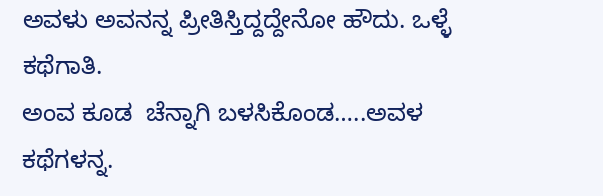ಅವಳು ಅವನನ್ನ ಪ್ರೀತಿಸ್ತಿದ್ದದ್ದೇನೋ ಹೌದು. ಒಳ್ಳೆ ಕಥೆಗಾತಿ.
ಅಂವ ಕೂಡ  ಚೆನ್ನಾಗಿ ಬಳಸಿಕೊಂಡ…..ಅವಳ ಕಥೆಗಳನ್ನ.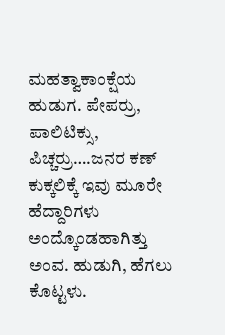ಮಹತ್ವಾಕಾಂಕ್ಷೆಯ ಹುಡುಗ. ಪೇಪರ್ರು, ಪಾಲಿಟಿಕ್ಸು, ಪಿಚ್ಚರ್ರು….ಜನರ ಕಣ್ ಕುಕ್ಕಲಿಕ್ಕೆ ಇವು ಮೂರೇ ಹೆದ್ದಾರಿಗಳು ಅಂದ್ಕೊಂಡಹಾಗಿತ್ತು ಅಂವ. ಹುಡುಗಿ, ಹೆಗಲು ಕೊಟ್ಟಳು.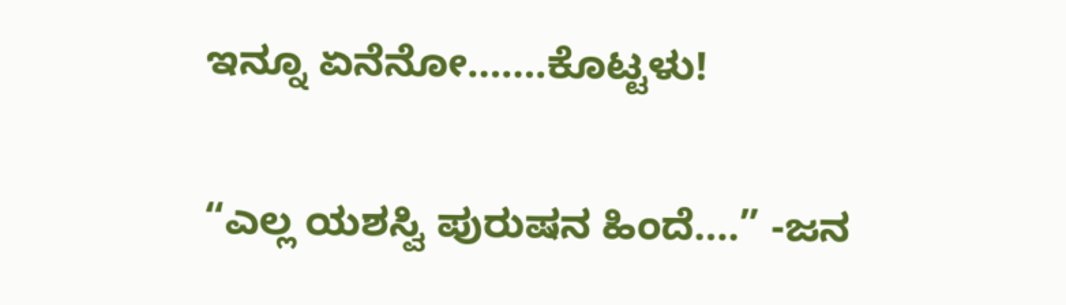ಇನ್ನೂ ಏನೆನೋ…….ಕೊಟ್ಟಳು!

“ಎಲ್ಲ ಯಶಸ್ವಿ ಪುರುಷನ ಹಿಂದೆ….” -ಜನ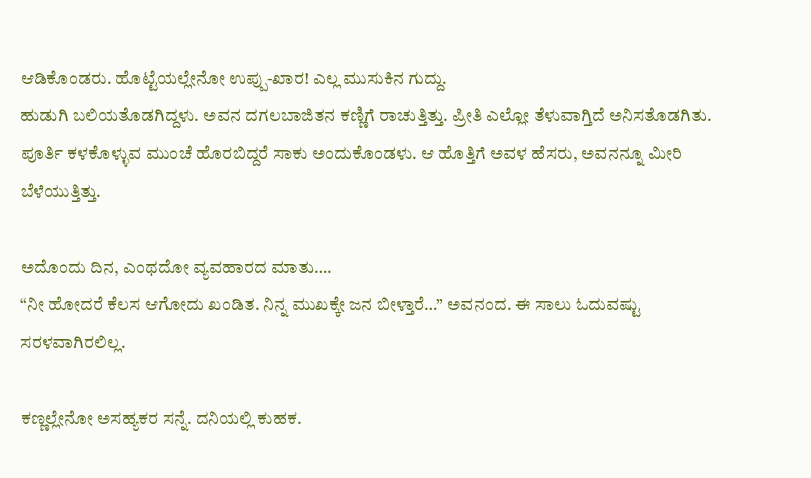ಆಡಿಕೊಂಡರು. ಹೊಟ್ಟೆಯಲ್ಲೇನೋ ಉಪ್ಪು-ಖಾರ! ಎಲ್ಲ ಮುಸುಕಿನ ಗುದ್ದು.
ಹುಡುಗಿ ಬಲಿಯತೊಡಗಿದ್ದಳು. ಅವನ ದಗಲಬಾಜಿತನ ಕಣ್ಣಿಗೆ ರಾಚುತ್ತಿತ್ತು. ಪ್ರೀತಿ ಎಲ್ಲೋ ತೆಳುವಾಗ್ತಿದೆ ಅನಿಸತೊಡಗಿತು. ಪೂರ್ತಿ ಕಳಕೊಳ್ಳುವ ಮುಂಚೆ ಹೊರಬಿದ್ದರೆ ಸಾಕು ಅಂದುಕೊಂಡಳು. ಆ ಹೊತ್ತಿಗೆ ಅವಳ ಹೆಸರು, ಅವನನ್ನೂ ಮೀರಿ ಬೆಳೆಯುತ್ತಿತ್ತು.

ಅದೊಂದು ದಿನ, ಎಂಥದೋ ವ್ಯವಹಾರದ ಮಾತು….
“ನೀ ಹೋದರೆ ಕೆಲಸ ಆಗೋದು ಖಂಡಿತ. ನಿನ್ನ ಮುಖಕ್ಕೇ ಜನ ಬೀಳ್ತಾರೆ…” ಅವನಂದ. ಈ ಸಾಲು ಓದುವಷ್ಟು ಸರಳವಾಗಿರಲಿಲ್ಲ.

ಕಣ್ಣಲ್ಲೇನೋ ಅಸಹ್ಯಕರ ಸನ್ನೆ. ದನಿಯಲ್ಲಿ ಕುಹಕ.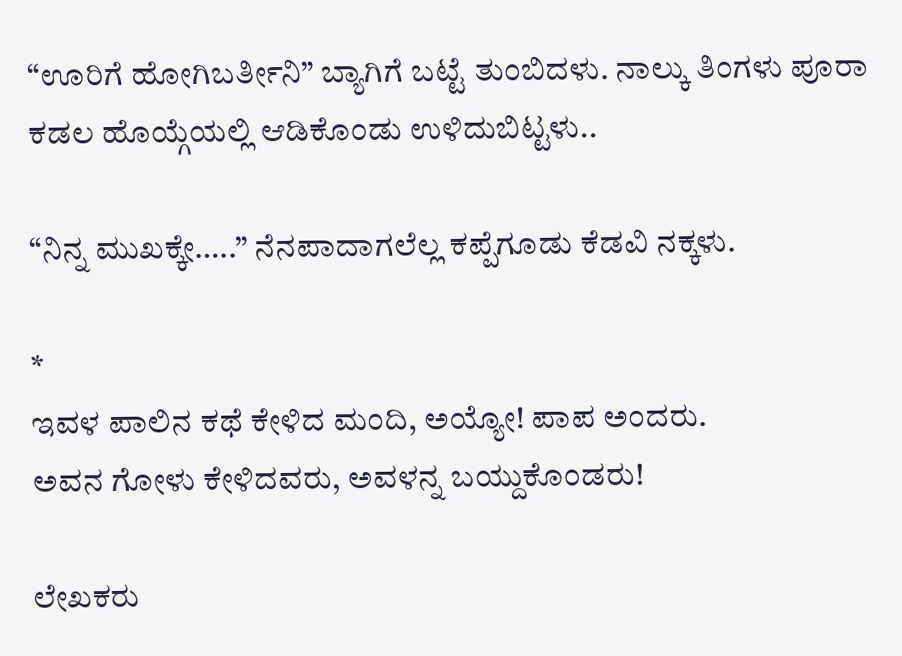“ಊರಿಗೆ ಹೋಗಿಬರ್ತೀನಿ” ಬ್ಯಾಗಿಗೆ ಬಟ್ಟೆ ತುಂಬಿದಳು. ನಾಲ್ಕು ತಿಂಗಳು ಪೂರಾ ಕಡಲ ಹೊಯ್ಗೆಯಲ್ಲಿ ಆಡಿಕೊಂಡು ಉಳಿದುಬಿಟ್ಟಳು..

“ನಿನ್ನ ಮುಖಕ್ಕೇ…..” ನೆನಪಾದಾಗಲೆಲ್ಲ ಕಪ್ಪೆಗೂಡು ಕೆಡವಿ ನಕ್ಕಳು.

*
ಇವಳ ಪಾಲಿನ ಕಥೆ ಕೇಳಿದ ಮಂದಿ, ಅಯ್ಯೋ! ಪಾಪ ಅಂದರು.
ಅವನ ಗೋಳು ಕೇಳಿದವರು, ಅವಳನ್ನ ಬಯ್ದುಕೊಂಡರು!

ಲೇಖಕರು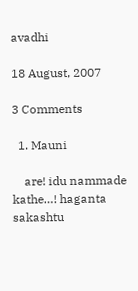avadhi

18 August, 2007

3 Comments

  1. Mauni

    are! idu nammade kathe…! haganta sakashtu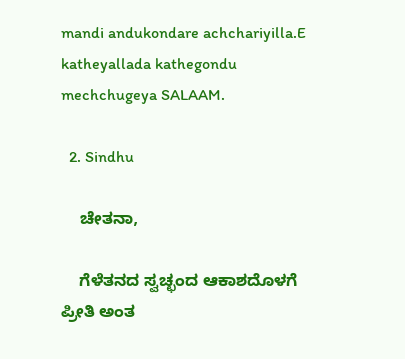mandi andukondare achchariyilla.E katheyallada kathegondu mechchugeya SALAAM.

  2. Sindhu

    ಚೇತನಾ,

    ಗೆಳೆತನದ ಸ್ವಚ್ಛಂದ ಆಕಾಶದೊಳಗೆ ಪ್ರೀತಿ ಅಂತ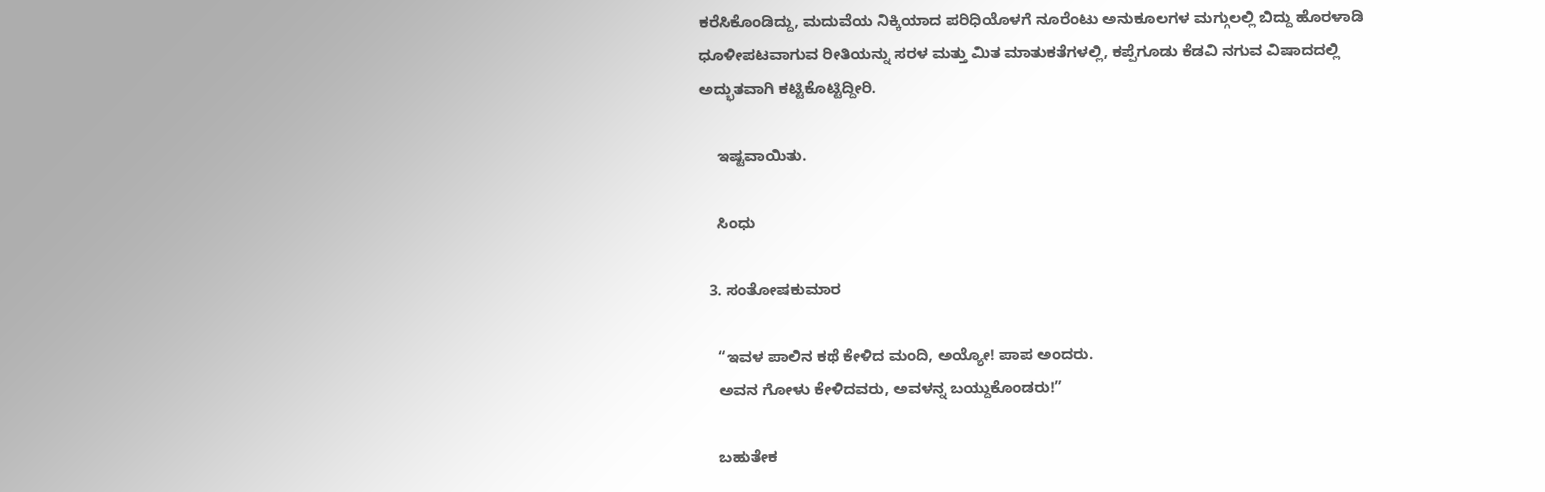ಕರೆಸಿಕೊಂಡಿದ್ದು, ಮದುವೆಯ ನಿಕ್ಕಿಯಾದ ಪರಿಧಿಯೊಳಗೆ ನೂರೆಂಟು ಅನುಕೂಲಗಳ ಮಗ್ಗುಲಲ್ಲಿ ಬಿದ್ದು ಹೊರಳಾಡಿ ಧೂಳೀಪಟವಾಗುವ ರೀತಿಯನ್ನು ಸರಳ ಮತ್ತು ಮಿತ ಮಾತುಕತೆಗಳಲ್ಲಿ, ಕಪ್ಪೆಗೂಡು ಕೆಡವಿ ನಗುವ ವಿಷಾದದಲ್ಲಿ ಅದ್ಭುತವಾಗಿ ಕಟ್ಟಿಕೊಟ್ಟಿದ್ದೀರಿ.

    ಇಷ್ಟವಾಯಿತು.

    ಸಿಂಧು

  3. ಸಂತೋಷಕುಮಾರ

    “ಇವಳ ಪಾಲಿನ ಕಥೆ ಕೇಳಿದ ಮಂದಿ, ಅಯ್ಯೋ! ಪಾಪ ಅಂದರು.
    ಅವನ ಗೋಳು ಕೇಳಿದವರು, ಅವಳನ್ನ ಬಯ್ದುಕೊಂಡರು!”

    ಬಹುತೇಕ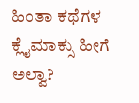ಹಿಂತಾ ಕಥೆಗಳ ಕ್ಲೈಮಾಕ್ಸು ಹೀಗೆ ಅಲ್ವಾ?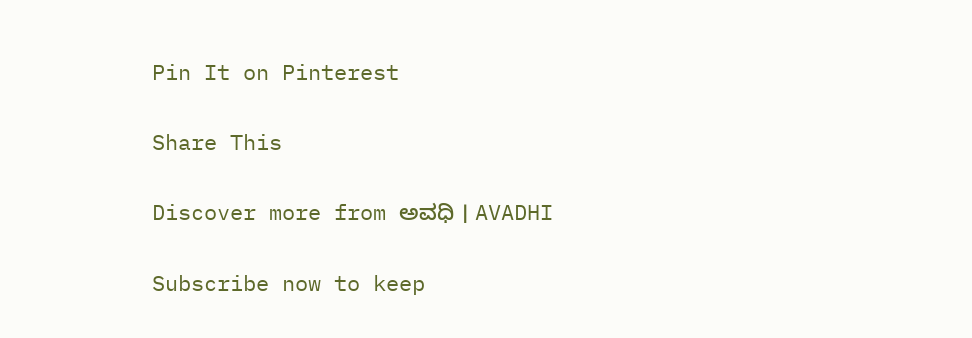Pin It on Pinterest

Share This

Discover more from ಅವಧಿ । AVADHI

Subscribe now to keep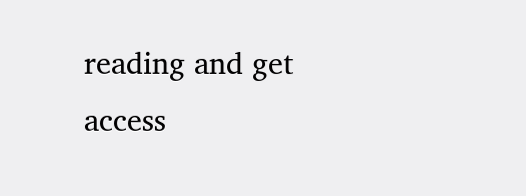reading and get access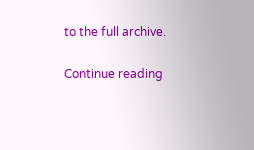to the full archive.

Continue reading